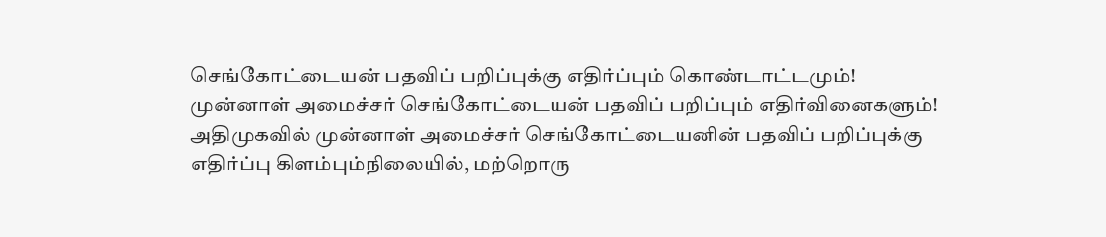செங்கோட்டையன் பதவிப் பறிப்புக்கு எதிர்ப்பும் கொண்டாட்டமும்!
முன்னாள் அமைச்சர் செங்கோட்டையன் பதவிப் பறிப்பும் எதிர்வினைகளும்!
அதிமுகவில் முன்னாள் அமைச்சர் செங்கோட்டையனின் பதவிப் பறிப்புக்கு எதிர்ப்பு கிளம்பும்நிலையில், மற்றொரு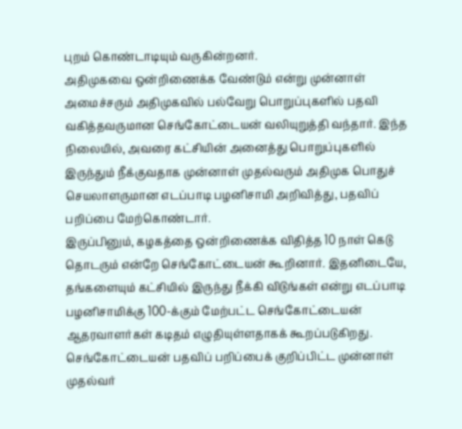புறம் கொண்டாடியும் வருகின்றனர்.
அதிமுகவை ஒன்றிணைக்க வேண்டும் என்று முன்னாள் அமைச்சரும் அதிமுகவில் பல்வேறு பொறுப்புகளில் பதவி வகித்தவருமான செங்கோட்டையன் வலியுறுத்தி வந்தார். இந்த நிலையில், அவரை கட்சியின் அனைத்து பொறுப்புகளில் இருந்தும் நீக்குவதாக முன்னாள் முதல்வரும் அதிமுக பொதுச் செயலாளருமான எடப்பாடி பழனிசாமி அறிவித்து, பதவிப் பறிப்பை மேற்கொண்டார்.
இருப்பினும், கழகத்தை ஒன்றிணைக்க விதித்த 10 நாள் கெடு தொடரும் என்றே செங்கோட்டையன் கூறினார். இதனிடையே, தங்களையும் கட்சியில் இருந்து நீக்கி விடுங்கள் என்று எடப்பாடி பழனிசாமிக்கு 100-க்கும் மேற்பட்ட செங்கோட்டையன் ஆதரவாளர்கள் கடிதம் எழுதியுள்ளதாகக் கூறப்படுகிறது.
செங்கோட்டையன் பதவிப் பறிப்பைக் குறிப்பிட்ட முன்னாள் முதல்வர்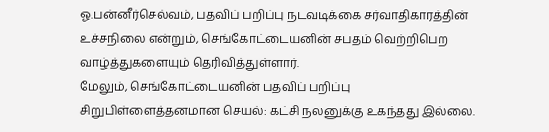ஓ.பன்னீர்செல்வம், பதவிப் பறிப்பு நடவடிக்கை சர்வாதிகாரத்தின் உச்சநிலை என்றும், செங்கோட்டையனின் சபதம் வெற்றிபெற வாழ்த்துகளையும் தெரிவித்துள்ளார்.
மேலும், செங்கோட்டையனின் பதவிப் பறிப்பு சிறுபிள்ளைத்தனமான செயல்: கட்சி நலனுக்கு உகந்தது இல்லை.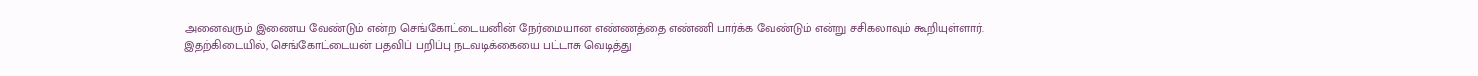அனைவரும் இணைய வேண்டும் என்ற செங்கோட்டையனின் நேர்மையான எண்ணத்தை எண்ணி பார்க்க வேண்டும் என்று சசிகலாவும் கூறியுள்ளார்.
இதற்கிடையில், செங்கோட்டையன் பதவிப் பறிப்பு நடவடிக்கையை பட்டாசு வெடித்து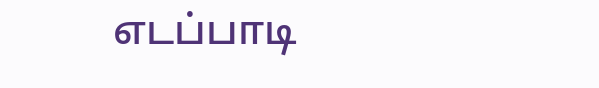எடப்பாடி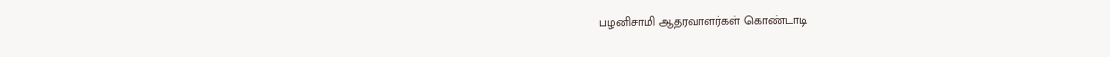பழனிசாமி ஆதரவாளர்கள் கொண்டாடி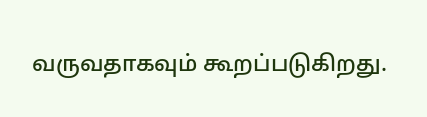வருவதாகவும் கூறப்படுகிறது.